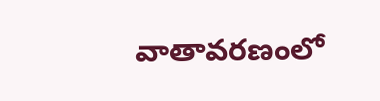వాతావరణంలో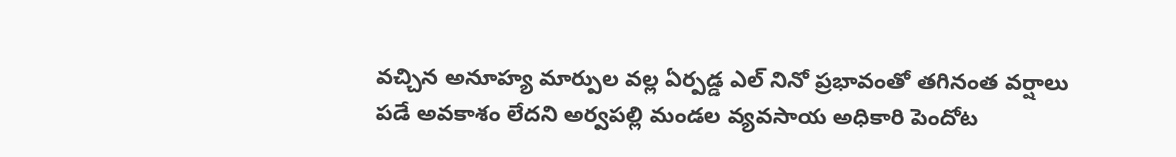వచ్చిన అనూహ్య మార్పుల వల్ల ఏర్పడ్డ ఎల్ నినో ప్రభావంతో తగినంత వర్షాలు పడే అవకాశం లేదని అర్వపల్లి మండల వ్యవసాయ అధికారి పెందోట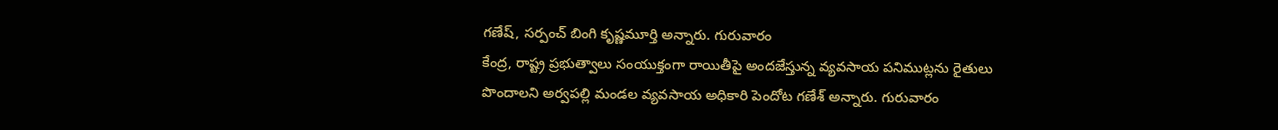గణేష్, సర్పంచ్ బింగి కృష్ణమూర్తి అన్నారు. గురువారం
కేంద్ర, రాష్ట్ర ప్రభుత్వాలు సంయుక్తంగా రాయితీపై అందజేస్తున్న వ్యవసాయ పనిముట్లను రైతులు పొందాలని అర్వపల్లి మండల వ్యవసాయ అధికారి పెందోట గణేశ్ అన్నారు. గురువారం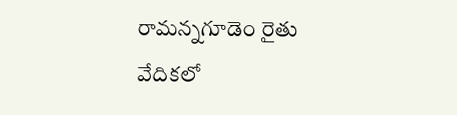రామన్నగూడెం రైతు వేదికలో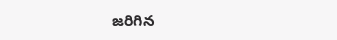జరిగిన